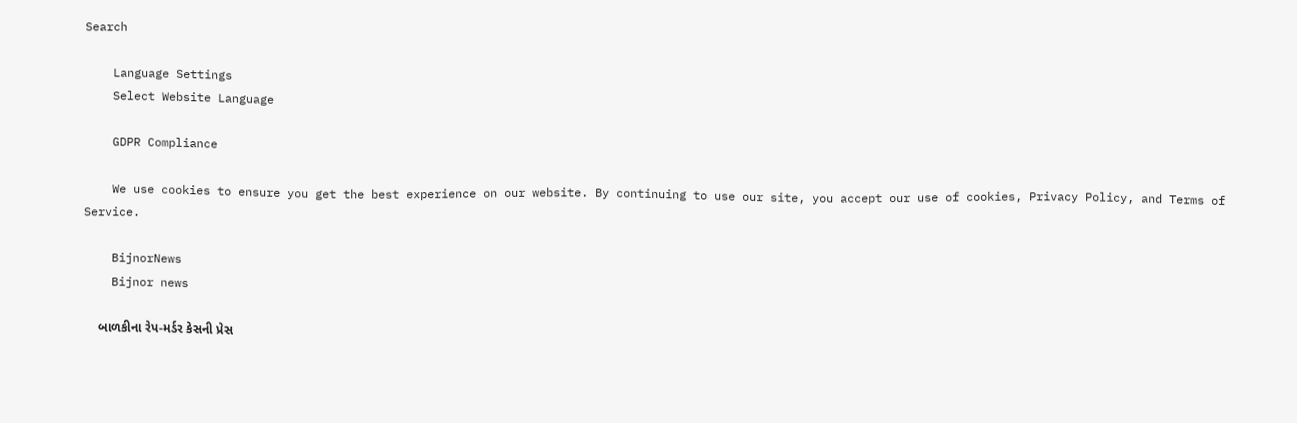Search

    Language Settings
    Select Website Language

    GDPR Compliance

    We use cookies to ensure you get the best experience on our website. By continuing to use our site, you accept our use of cookies, Privacy Policy, and Terms of Service.

    BijnorNews
    Bijnor news

    બાળકીના રેપ-મર્ડર કેસની પ્રેસ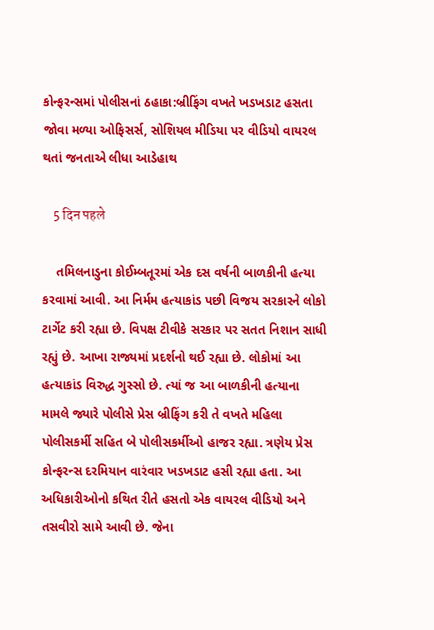કોન્ફરન્સમાં પોલીસનાં ઠહાકા:બ્રીફિંગ વખતે ખડખડાટ હસતા જોવા મળ્યા ઓફિસર્સ, સોશિયલ મીડિયા પર વીડિયો વાયરલ થતાં જનતાએ લીધા આડેહાથ

    5 दिन पहले

    તમિલનાડુના કોઈમ્બતૂરમાં એક દસ વર્ષની બાળકીની હત્યા કરવામાં આવી. આ નિર્મમ હત્યાકાંડ પછી વિજય સરકારને લોકો ટાર્ગેટ કરી રહ્યા છે. વિપક્ષ ટીવીકે સરકાર પર સતત નિશાન સાધી રહ્યું છે. આખા રાજ્યમાં પ્રદર્શનો થઈ રહ્યા છે. લોકોમાં આ હત્યાકાંડ વિરુદ્ધ ગુસ્સો છે. ત્યાં જ આ બાળકીની હત્યાના મામલે જ્યારે પોલીસે પ્રેસ બ્રીફિંગ કરી તે વખતે મહિલા પોલીસકર્મી સહિત બે પોલીસકર્મીઓ હાજર રહ્યા. ત્રણેય પ્રેસ કોન્ફરન્સ દરમિયાન વારંવાર ખડખડાટ હસી રહ્યા હતા. આ અધિકારીઓનો કથિત રીતે હસતો એક વાયરલ વીડિયો અને તસવીરો સામે આવી છે. જેના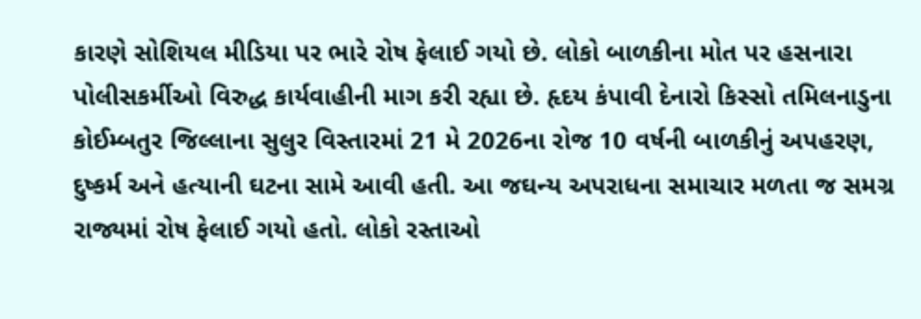કારણે સોશિયલ મીડિયા પર ભારે રોષ ફેલાઈ ગયો છે. લોકો બાળકીના મોત પર હસનારા પોલીસકર્મીઓ વિરુદ્ધ કાર્યવાહીની માગ કરી રહ્યા છે. હૃદય કંપાવી દેનારો કિસ્સો તમિલનાડુના કોઈમ્બતુર જિલ્લાના સુલુર વિસ્તારમાં 21 મે 2026ના રોજ 10 વર્ષની બાળકીનું અપહરણ, દુષ્કર્મ અને હત્યાની ઘટના સામે આવી હતી. આ જઘન્ય અપરાધના સમાચાર મળતા જ સમગ્ર રાજ્યમાં રોષ ફેલાઈ ગયો હતો. લોકો રસ્તાઓ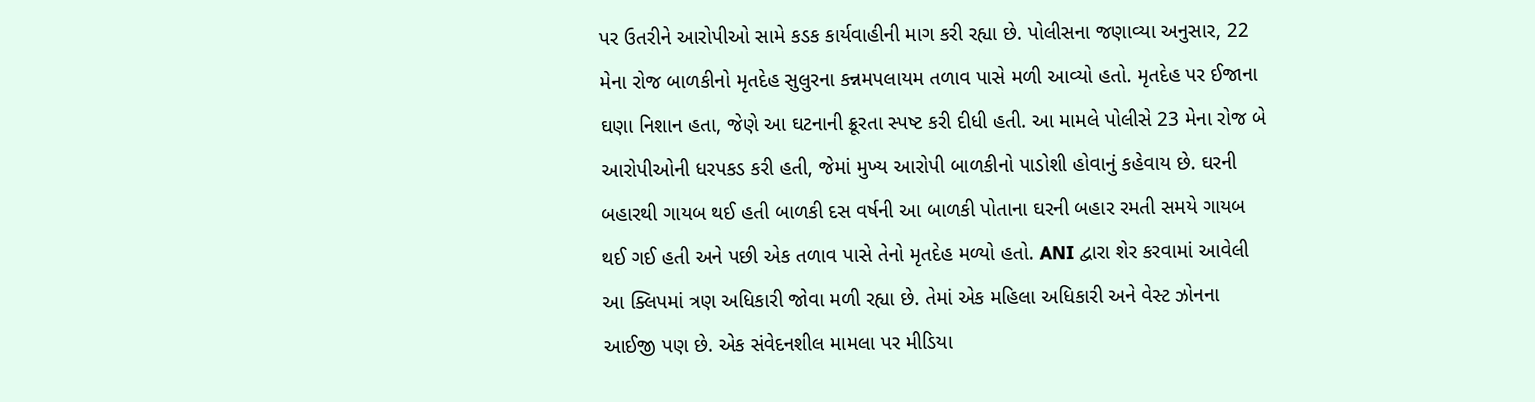પર ઉતરીને આરોપીઓ સામે કડક કાર્યવાહીની માગ કરી રહ્યા છે. પોલીસના જણાવ્યા અનુસાર, 22 મેના રોજ બાળકીનો મૃતદેહ સુલુરના કન્નમપલાયમ તળાવ પાસે મળી આવ્યો હતો. મૃતદેહ પર ઈજાના ઘણા નિશાન હતા, જેણે આ ઘટનાની ક્રૂરતા સ્પષ્ટ કરી દીધી હતી. આ મામલે પોલીસે 23 મેના રોજ બે આરોપીઓની ધરપકડ કરી હતી, જેમાં મુખ્ય આરોપી બાળકીનો પાડોશી હોવાનું કહેવાય છે. ઘરની બહારથી ગાયબ થઈ હતી બાળકી દસ વર્ષની આ બાળકી પોતાના ઘરની બહાર રમતી સમયે ગાયબ થઈ ગઈ હતી અને પછી એક તળાવ પાસે તેનો મૃતદેહ મળ્યો હતો. ANI દ્વારા શેર કરવામાં આવેલી આ ક્લિપમાં ત્રણ અધિકારી જોવા મળી રહ્યા છે. તેમાં એક મહિલા અધિકારી અને વેસ્ટ ઝોનના આઈજી પણ છે. એક સંવેદનશીલ મામલા પર મીડિયા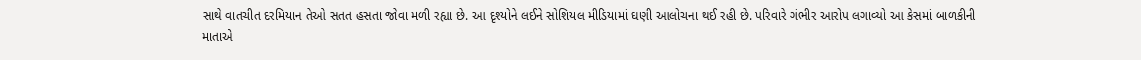સાથે વાતચીત દરમિયાન તેઓ સતત હસતા જોવા મળી રહ્યા છે. આ દૃશ્યોને લઈને સોશિયલ મીડિયામાં ઘણી આલોચના થઈ રહી છે. પરિવારે ગંભીર આરોપ લગાવ્યો આ કેસમાં બાળકીની માતાએ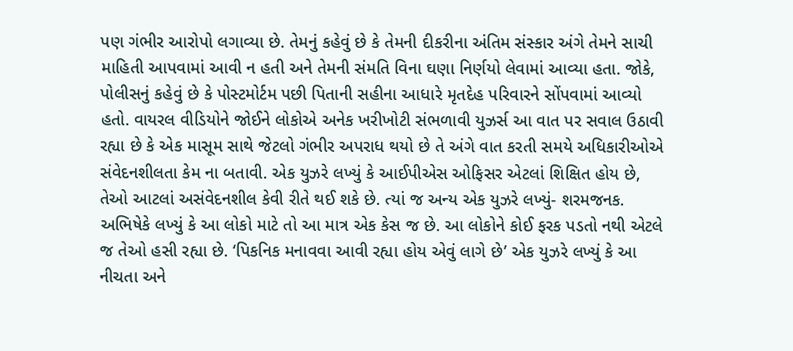પણ ગંભીર આરોપો લગાવ્યા છે. તેમનું કહેવું છે કે તેમની દીકરીના અંતિમ સંસ્કાર અંગે તેમને સાચી માહિતી આપવામાં આવી ન હતી અને તેમની સંમતિ વિના ઘણા નિર્ણયો લેવામાં આવ્યા હતા. જોકે, પોલીસનું કહેવું છે કે પોસ્ટમોર્ટમ પછી પિતાની સહીના આધારે મૃતદેહ પરિવારને સોંપવામાં આવ્યો હતો. વાયરલ વીડિયોને જોઈને લોકોએ અનેક ખરીખોટી સંભળાવી યુઝર્સ આ વાત પર સવાલ ઉઠાવી રહ્યા છે કે એક માસૂમ સાથે જેટલો ગંભીર અપરાધ થયો છે તે અંગે વાત કરતી સમયે અધિકારીઓએ સંવેદનશીલતા કેમ ના બતાવી. એક યુઝરે લખ્યું કે આઈપીએસ ઓફિસર એટલાં શિક્ષિત હોય છે, તેઓ આટલાં અસંવેદનશીલ કેવી રીતે થઈ શકે છે. ત્યાં જ અન્ય એક યુઝરે લખ્યું- શરમજનક. અભિષેકે લખ્યું કે આ લોકો માટે તો આ માત્ર એક કેસ જ છે. આ લોકોને કોઈ ફરક પડતો નથી એટલે જ તેઓ હસી રહ્યા છે. ‘પિકનિક મનાવવા આવી રહ્યા હોય એવું લાગે છે’ એક યુઝરે લખ્યું કે આ નીચતા અને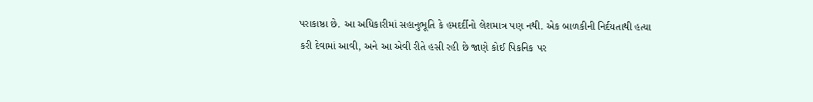પરાકાષ્ઠા છે. આ અધિકારીમાં સહાનુભૂતિ કે હમદર્દીનો લેશમાત્ર પણ નથી. એક બાળકીની નિર્દયતાથી હત્યા કરી દેવામાં આવી, અને આ એવી રીતે હસી રહી છે જાણે કોઈ પિકનિક પર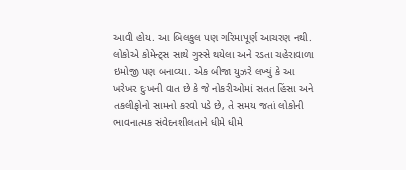આવી હોય. આ બિલકુલ પણ ગરિમાપૂર્ણ આચરણ નથી. લોકોએ કોમેન્ટ્સ સાથે ગુસ્સે થયેલા અને રડતા ચહેરાવાળા ઇમોજી પણ બનાવ્યા. એક બીજા યુઝરે લખ્યું કે આ ખરેખર દુઃખની વાત છે કે જે નોકરીઓમાં સતત હિંસા અને તકલીફોનો સામનો કરવો પડે છે, તે સમય જતાં લોકોની ભાવનાત્મક સંવેદનશીલતાને ધીમે ધીમે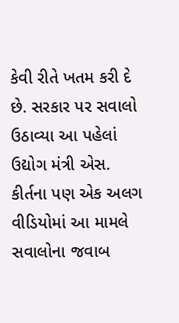કેવી રીતે ખતમ કરી દે છે. સરકાર પર સવાલો ઉઠાવ્યા આ પહેલાં ઉદ્યોગ મંત્રી એસ. કીર્તના પણ એક અલગ વીડિયોમાં આ મામલે સવાલોના જવાબ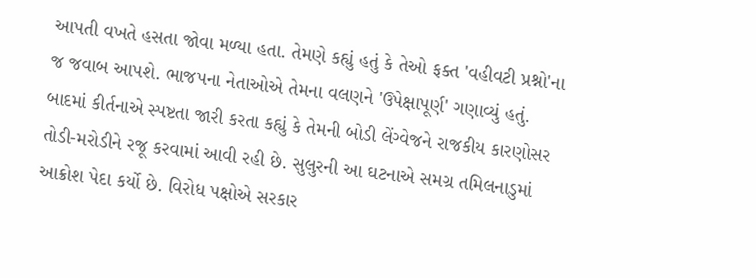આપતી વખતે હસતા જોવા મળ્યા હતા. તેમણે કહ્યું હતું કે તેઓ ફક્ત 'વહીવટી પ્રશ્નો'ના જ જવાબ આપશે. ભાજપના નેતાઓએ તેમના વલણને 'ઉપેક્ષાપૂર્ણ' ગણાવ્યું હતું. બાદમાં કીર્તનાએ સ્પષ્ટતા જારી કરતા કહ્યું કે તેમની બોડી લેંગ્વેજને રાજકીય કારણોસર તોડી-મરોડીને રજૂ કરવામાં આવી રહી છે. સુલુરની આ ઘટનાએ સમગ્ર તમિલનાડુમાં આક્રોશ પેદા કર્યો છે. વિરોધ પક્ષોએ સરકાર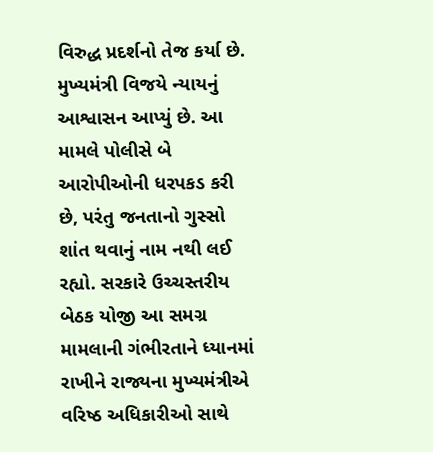વિરુદ્ધ પ્રદર્શનો તેજ કર્યા છે. મુખ્યમંત્રી વિજયે ન્યાયનું આશ્વાસન આપ્યું છે. આ મામલે પોલીસે બે આરોપીઓની ધરપકડ કરી છે, પરંતુ જનતાનો ગુસ્સો શાંત થવાનું નામ નથી લઈ રહ્યો. સરકારે ઉચ્ચસ્તરીય બેઠક યોજી આ સમગ્ર મામલાની ગંભીરતાને ધ્યાનમાં રાખીને રાજ્યના મુખ્યમંત્રીએ વરિષ્ઠ અધિકારીઓ સાથે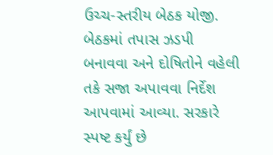ઉચ્ચ-સ્તરીય બેઠક યોજી. બેઠકમાં તપાસ ઝડપી બનાવવા અને દોષિતોને વહેલી તકે સજા અપાવવા નિર્દેશ આપવામાં આવ્યા. સરકારે સ્પષ્ટ કર્યું છે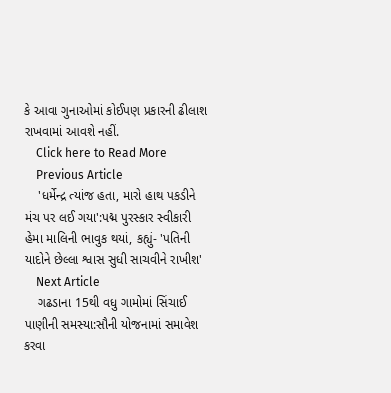કે આવા ગુનાઓમાં કોઈપણ પ્રકારની ઢીલાશ રાખવામાં આવશે નહીં.
    Click here to Read More
    Previous Article
    'ધર્મેન્દ્ર ત્યાંજ હતા, મારો હાથ પકડીને મંચ પર લઈ ગયા':પદ્મ પુરસ્કાર સ્વીકારી હેમા માલિની ભાવુક થયાં, કહ્યું- 'પતિની યાદોને છેલ્લા શ્વાસ સુધી સાચવીને રાખીશ'
    Next Article
    ગઢડાના 15થી વધુ ગામોમાં સિંચાઈ પાણીની સમસ્યા:સૌની યોજનામાં સમાવેશ કરવા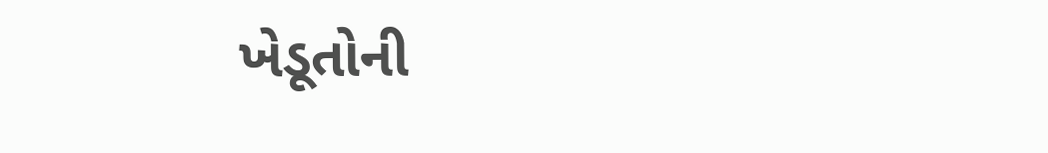ખેડૂતોની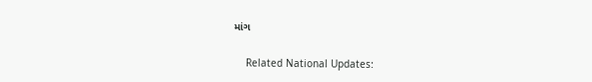માંગ

    Related National Updates: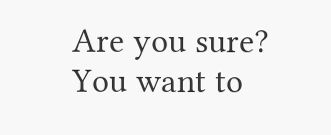Are you sure? You want to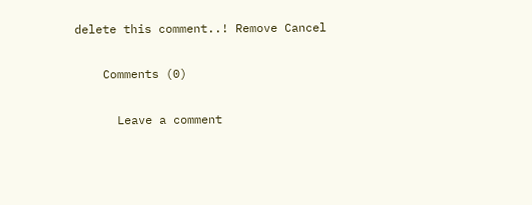delete this comment..! Remove Cancel

    Comments (0)

      Leave a comment